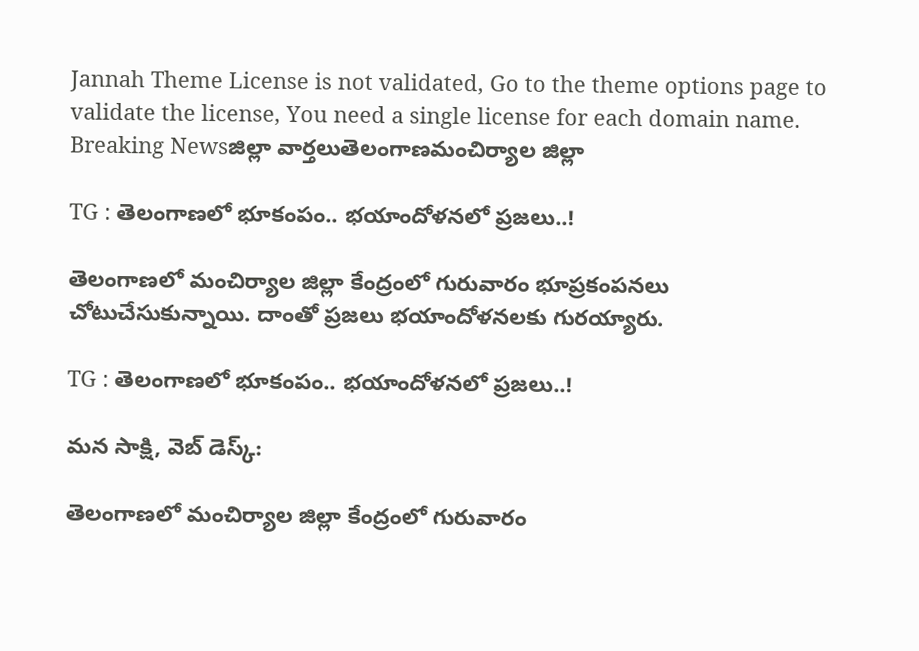Jannah Theme License is not validated, Go to the theme options page to validate the license, You need a single license for each domain name.
Breaking Newsజిల్లా వార్తలుతెలంగాణమంచిర్యాల జిల్లా

TG : తెలంగాణలో భూకంపం.. భయాందోళనలో ప్రజలు..!

తెలంగాణలో మంచిర్యాల జిల్లా కేంద్రంలో గురువారం భూప్రకంపనలు చోటుచేసుకున్నాయి. దాంతో ప్రజలు భయాందోళనలకు గురయ్యారు.

TG : తెలంగాణలో భూకంపం.. భయాందోళనలో ప్రజలు..!

మన సాక్షి, వెబ్ డెస్క్:

తెలంగాణలో మంచిర్యాల జిల్లా కేంద్రంలో గురువారం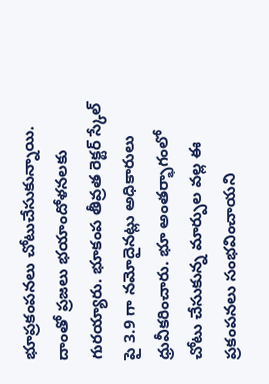భూప్రకంపనలు చోటుచేసుకున్నాయి. దాంతో ప్రజలు భయాందోళనలకు గురయ్యారు. భూకంప తీవ్రత రెక్టర్ స్కేల్ పై 3.9 గా నమోదైనట్లు అధికారులు ధ్రువీకరించారు. భూ అంతర్భాగంలో చోటు చేసుకున్న మార్పుల వల్ల ఈ ప్రకంపనలు సంభవించాయని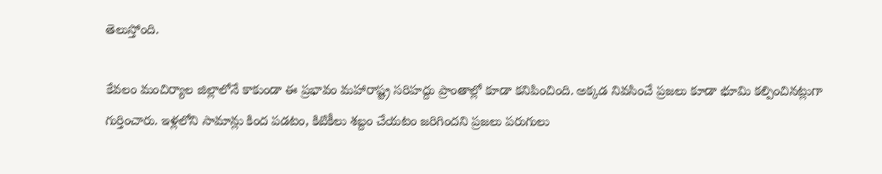తెలుస్తోంది.

కేవలం మంచిర్యాల జిల్లాలోనే కాకుండా ఈ ప్రభావం మహారాష్ట్ర సరిహద్దు ప్రాంతాల్లో కూడా కనిపించింది. అక్కడ నివసించే ప్రజలు కూడా భూమి కల్పించినట్లుగా గుర్తించారు. ఇళ్లలోని సామాన్లు కింద పడటం, కిటికీలు శబ్దం చేయటం జరిగిందని ప్రజలు పరుగులు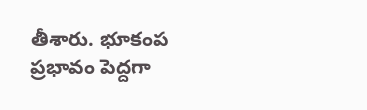తీశారు. భూకంప ప్రభావం పెద్దగా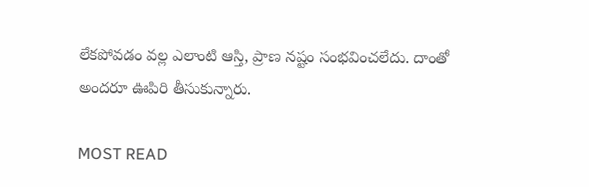లేకపోవడం వల్ల ఎలాంటి ఆస్తి, ప్రాణ నష్టం సంభవించలేదు. దాంతో అందరూ ఊపిరి తీసుకున్నారు.

MOST READ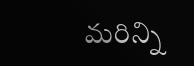మరిన్ని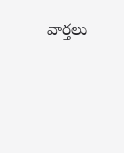వార్తలు